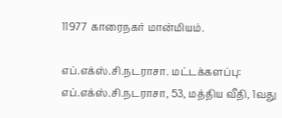11977 காரைநகர் மான்மியம்.

எப்.எக்ஸ்.சி.நடராசா. மட்டக்களப்பு: எப்.எக்ஸ்.சி.நடராசா, 53, மத்திய வீதி, 1வது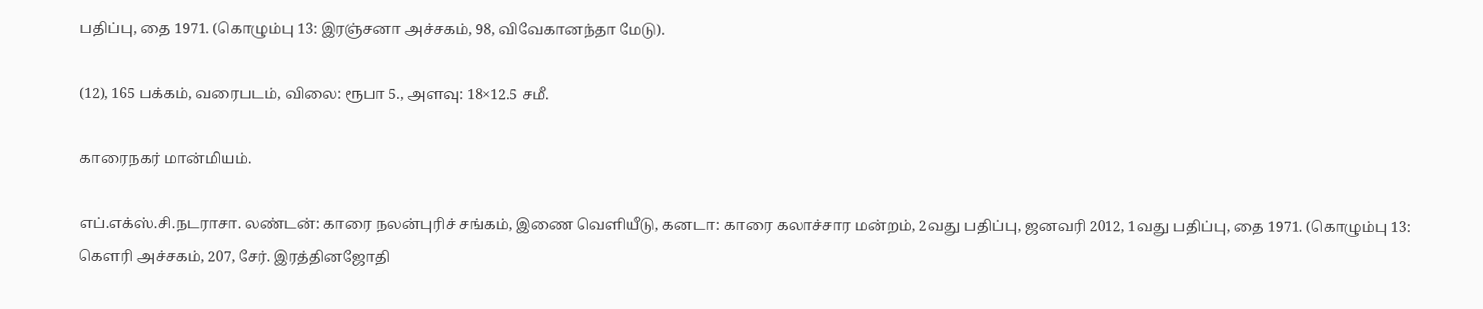பதிப்பு, தை 1971. (கொழும்பு 13: இரஞ்சனா அச்சகம், 98, விவேகானந்தா மேடு).

(12), 165 பக்கம், வரைபடம், விலை: ரூபா 5., அளவு: 18×12.5 சமீ.

காரைநகர் மான்மியம்.

எப்.எக்ஸ்.சி.நடராசா. லண்டன்: காரை நலன்புரிச் சங்கம், இணை வெளியீடு, கனடா: காரை கலாச்சார மன்றம், 2வது பதிப்பு, ஜனவரி 2012, 1வது பதிப்பு, தை 1971. (கொழும்பு 13: கௌரி அச்சகம், 207, சேர். இரத்தினஜோதி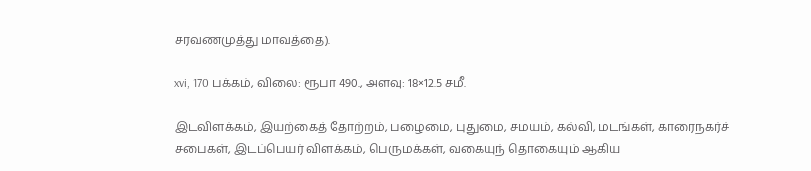சரவணமுத்து மாவத்தை).

xvi, 170 பக்கம், விலை: ரூபா 490., அளவு: 18×12.5 சமீ.

இடவிளக்கம், இயற்கைத் தோற்றம், பழைமை, புதுமை, சமயம், கல்வி, மடங்கள், காரைநகர்ச் சபைகள், இடப்பெயர் விளக்கம், பெருமக்கள், வகையுந் தொகையும் ஆகிய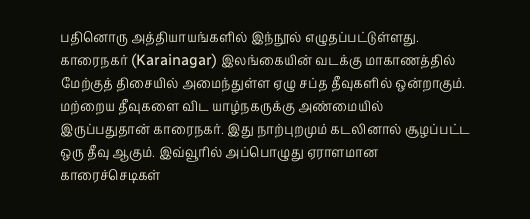பதினொரு அத்தியாயங்களில் இந்நூல் எழுதப்பட்டுள்ளது. காரைநகர் (Karainagar) இலங்கையின் வடக்கு மாகாணத்தில் மேற்குத் திசையில் அமைந்துள்ள ஏழு சப்த தீவுகளில் ஒன்றாகும். மற்றைய தீவுகளை விட யாழ்நகருக்கு அண்மையில் இருப்பதுதான் காரைநகர். இது நாற்புறமும் கடலினால் சூழப்பட்ட ஒரு தீவு ஆகும். இவ்வூரில் அப்பொழுது ஏராளமான காரைச்செடிகள்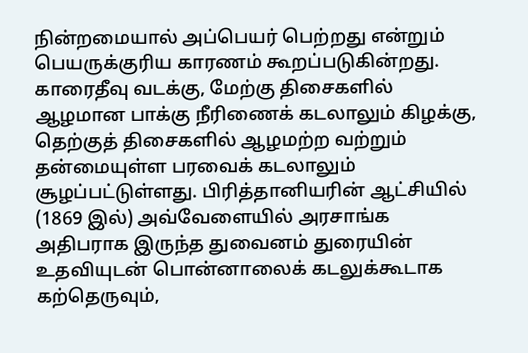நின்றமையால் அப்பெயர் பெற்றது என்றும் பெயருக்குரிய காரணம் கூறப்படுகின்றது. காரைதீவு வடக்கு, மேற்கு திசைகளில் ஆழமான பாக்கு நீரிணைக் கடலாலும் கிழக்கு, தெற்குத் திசைகளில் ஆழமற்ற வற்றும் தன்மையுள்ள பரவைக் கடலாலும் சூழப்பட்டுள்ளது. பிரித்தானியரின் ஆட்சியில் (1869 இல்) அவ்வேளையில் அரசாங்க அதிபராக இருந்த துவைனம் துரையின் உதவியுடன் பொன்னாலைக் கடலுக்கூடாக கற்தெருவும்,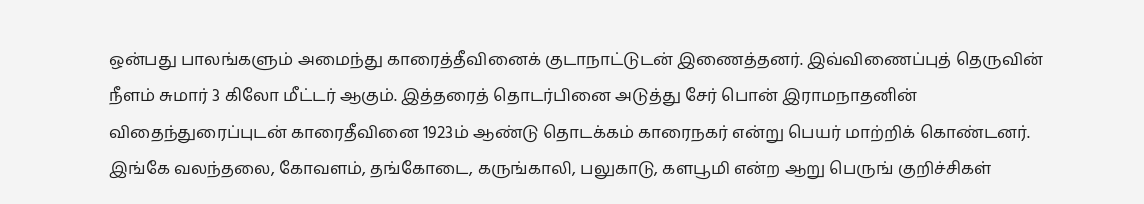ஒன்பது பாலங்களும் அமைந்து காரைத்தீவினைக் குடாநாட்டுடன் இணைத்தனர். இவ்விணைப்புத் தெருவின் நீளம் சுமார் 3 கிலோ மீட்டர் ஆகும். இத்தரைத் தொடர்பினை அடுத்து சேர் பொன் இராமநாதனின் விதைந்துரைப்புடன் காரைதீவினை 1923ம் ஆண்டு தொடக்கம் காரைநகர் என்று பெயர் மாற்றிக் கொண்டனர். இங்கே வலந்தலை, கோவளம், தங்கோடை, கருங்காலி, பலுகாடு, களபூமி என்ற ஆறு பெருங் குறிச்சிகள்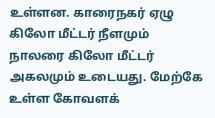உள்ளன. காரைநகர் ஏழு கிலோ மீட்டர் நீளமும் நாலரை கிலோ மீட்டர் அகலமும் உடையது. மேற்கே உள்ள கோவளக்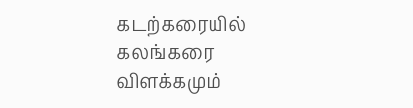கடற்கரையில் கலங்கரை விளக்கமும்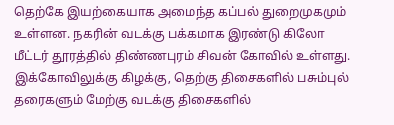தெற்கே இயற்கையாக அமைந்த கப்பல் துறைமுகமும் உள்ளன. நகரின் வடக்கு பக்கமாக இரண்டு கிலோ மீட்டர் தூரத்தில் திண்ணபுரம் சிவன் கோவில் உள்ளது. இக்கோவிலுக்கு கிழக்கு, தெற்கு திசைகளில் பசும்புல் தரைகளும் மேற்கு வடக்கு திசைகளில்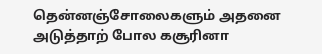தென்னஞ்சோலைகளும் அதனை அடுத்தாற் போல கசூரினா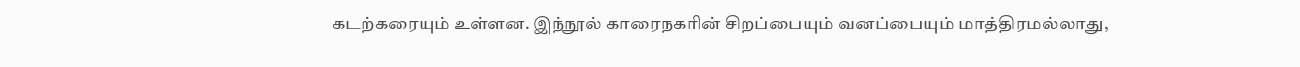கடற்கரையும் உள்ளன. இந்நூல் காரைநகரின் சிறப்பையும் வனப்பையும் மாத்திரமல்லாது,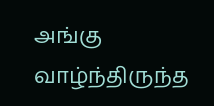அங்கு வாழ்ந்திருந்த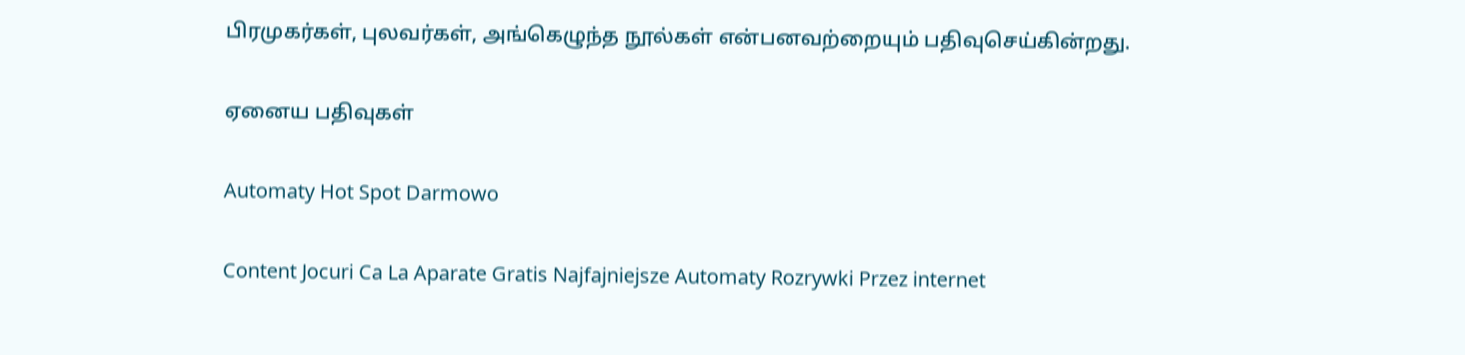பிரமுகர்கள், புலவர்கள், அங்கெழுந்த நூல்கள் என்பனவற்றையும் பதிவுசெய்கின்றது.

ஏனைய பதிவுகள்

Automaty Hot Spot Darmowo

Content Jocuri Ca La Aparate Gratis Najfajniejsze Automaty Rozrywki Przez internet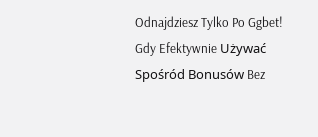Odnajdziesz Tylko Po Ggbet! Gdy Efektywnie Używać Spośród Bonusów Bez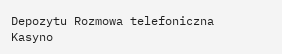Depozytu Rozmowa telefoniczna Kasyno